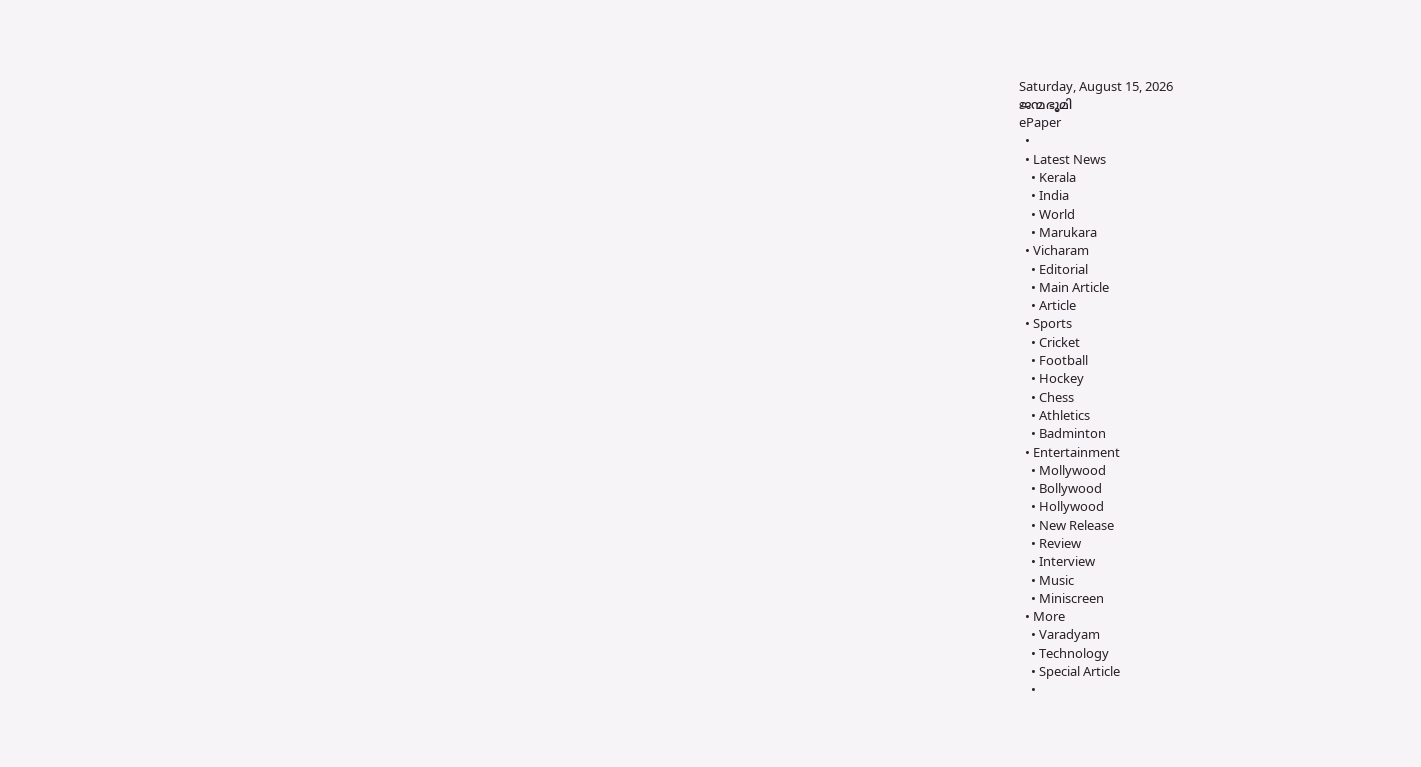Saturday, August 15, 2026
ജന്മഭൂമി
ePaper
  •
  • Latest News
    • Kerala
    • India
    • World
    • Marukara
  • Vicharam
    • Editorial
    • Main Article
    • Article
  • Sports
    • Cricket
    • Football
    • Hockey
    • Chess
    • Athletics
    • Badminton
  • Entertainment
    • Mollywood
    • Bollywood
    • Hollywood
    • New Release
    • Review
    • Interview
    • Music
    • Miniscreen
  • More
    • Varadyam
    • Technology
    • Special Article
    •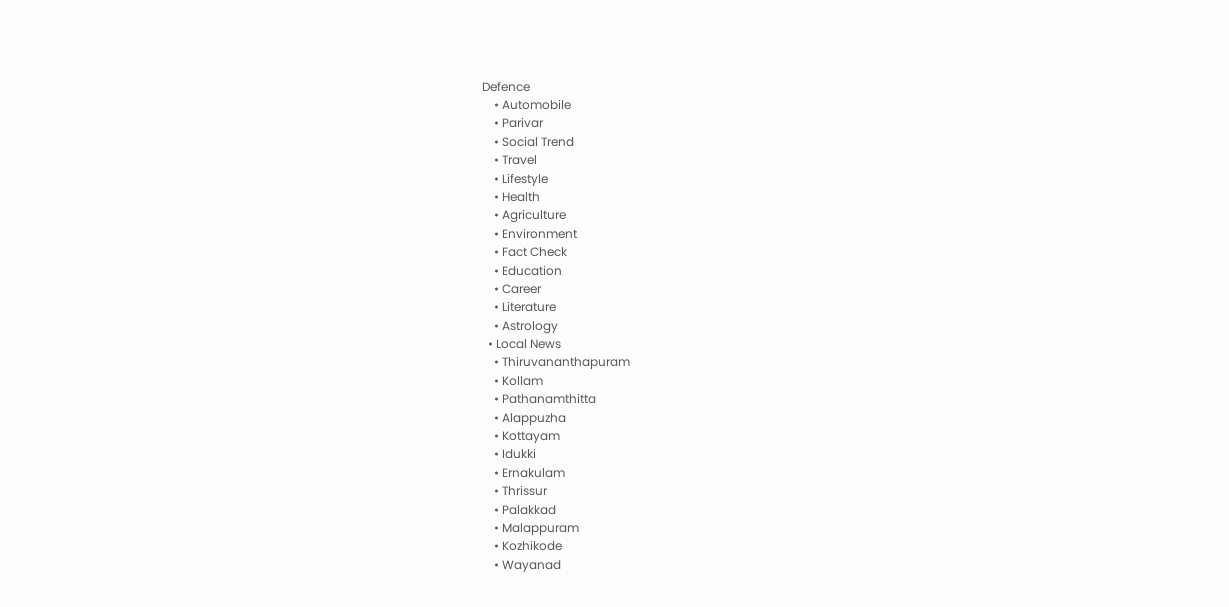Defence
    • Automobile
    • Parivar
    • Social Trend
    • Travel
    • Lifestyle
    • Health
    • Agriculture
    • Environment
    • Fact Check
    • Education
    • Career
    • Literature
    • Astrology
  • Local News
    • Thiruvananthapuram
    • Kollam
    • Pathanamthitta
    • Alappuzha
    • Kottayam
    • Idukki
    • Ernakulam
    • Thrissur
    • Palakkad
    • Malappuram
    • Kozhikode
    • Wayanad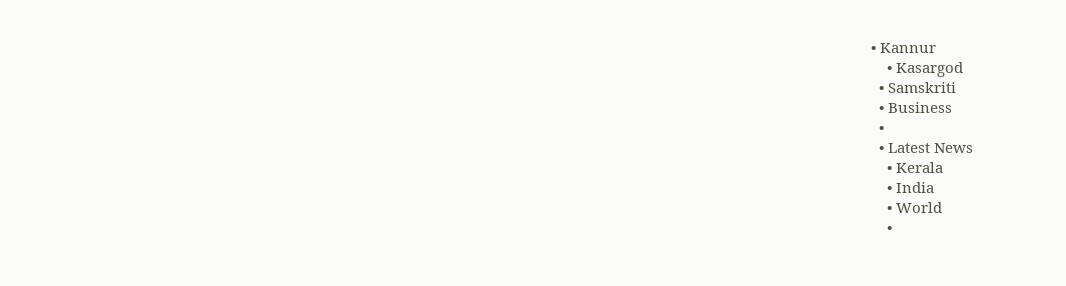• Kannur
    • Kasargod
  • Samskriti
  • Business
  •
  • Latest News
    • Kerala
    • India
    • World
    •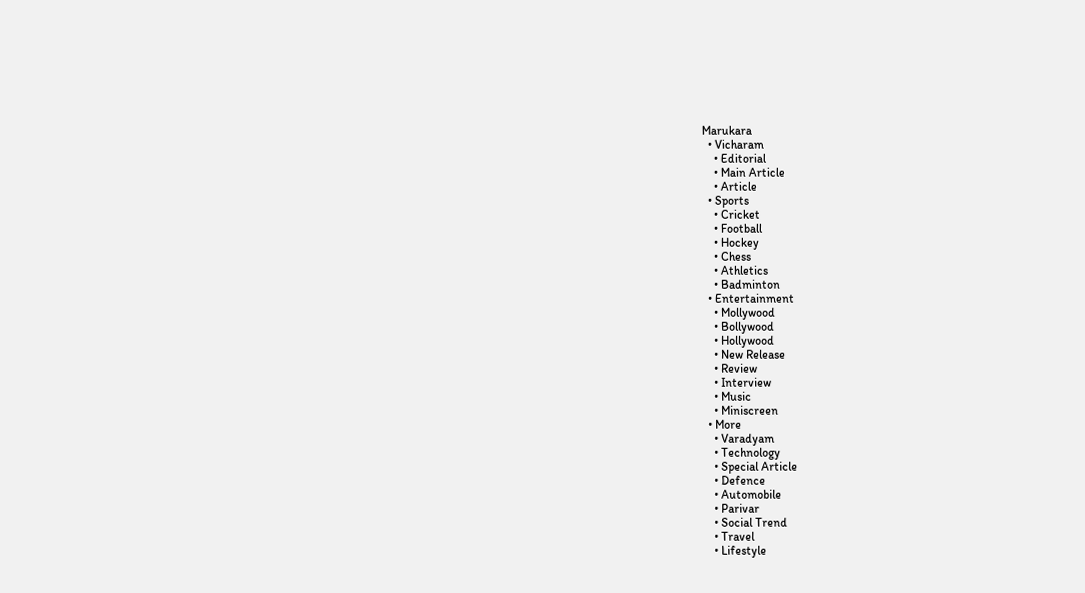Marukara
  • Vicharam
    • Editorial
    • Main Article
    • Article
  • Sports
    • Cricket
    • Football
    • Hockey
    • Chess
    • Athletics
    • Badminton
  • Entertainment
    • Mollywood
    • Bollywood
    • Hollywood
    • New Release
    • Review
    • Interview
    • Music
    • Miniscreen
  • More
    • Varadyam
    • Technology
    • Special Article
    • Defence
    • Automobile
    • Parivar
    • Social Trend
    • Travel
    • Lifestyle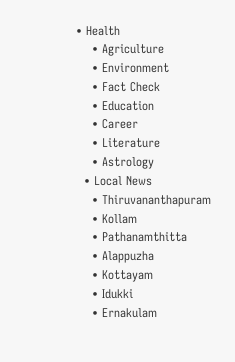• Health
    • Agriculture
    • Environment
    • Fact Check
    • Education
    • Career
    • Literature
    • Astrology
  • Local News
    • Thiruvananthapuram
    • Kollam
    • Pathanamthitta
    • Alappuzha
    • Kottayam
    • Idukki
    • Ernakulam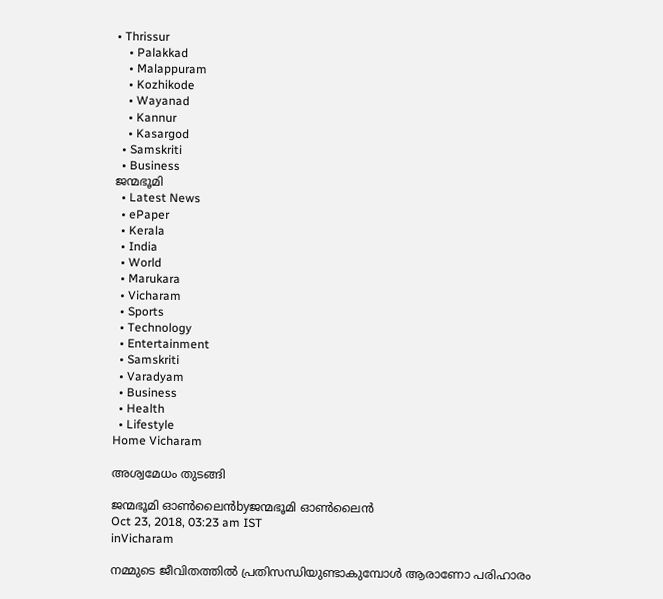• Thrissur
    • Palakkad
    • Malappuram
    • Kozhikode
    • Wayanad
    • Kannur
    • Kasargod
  • Samskriti
  • Business
ജന്മഭൂമി
  • Latest News
  • ePaper
  • Kerala
  • India
  • World
  • Marukara
  • Vicharam
  • Sports
  • Technology
  • Entertainment
  • Samskriti
  • Varadyam
  • Business
  • Health
  • Lifestyle
Home Vicharam

അശ്വമേധം തുടങ്ങി

ജന്മഭൂമി ഓണ്‍ലൈന്‍byജന്മഭൂമി ഓണ്‍ലൈന്‍
Oct 23, 2018, 03:23 am IST
inVicharam

നമ്മുടെ ജീവിതത്തില്‍ പ്രതിസന്ധിയുണ്ടാകുമ്പോള്‍ ആരാണോ പരിഹാരം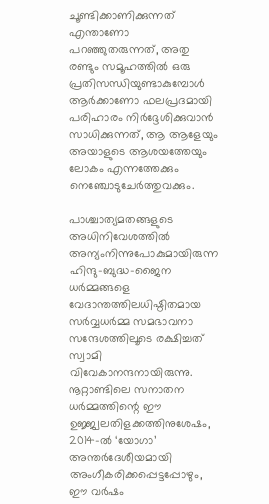ചൂണ്ടിക്കാണിക്കുന്നത് എന്താണോ പറഞ്ഞുതരുന്നത്, അതു രണ്ടും സമൂഹത്തില്‍ ഒരു പ്രതിസന്ധിയുണ്ടാകുമ്പോള്‍ ആര്‍ക്കാണോ ഫലപ്രദമായി പരിഹാരം നിര്‍ദ്ദേശിക്കുവാന്‍ സാധിക്കുന്നത്, ആ ആളേയും അയാളുടെ ആശയത്തേയും ലോകം എന്നത്തേക്കും നെഞ്ചോടുചേര്‍ത്തുവക്കും.

പാശ്ചാത്യമതങ്ങളുടെ അധിനിവേശത്തില്‍ അന്യംനിന്നുപോകുമായിരുന്ന ഹിന്ദു-ബുദ്ധ-ജൈന ധര്‍മ്മങ്ങളെ വേദാന്തത്തിലധിഷ്ഠിതമായ സര്‍വ്വധര്‍മ്മ സമഭാവനാ സന്ദേശത്തിലൂടെ രക്ഷിച്ചത് സ്വാമി വിവേകാനന്ദനായിരുന്നു. നൂറ്റാണ്ടിലെ സനാതന ധര്‍മ്മത്തിന്റെ ഈ ഉജ്ജ്വലതിളക്കത്തിനുശേഷം, 2014-ല്‍ ‘യോഗാ’ അന്തര്‍ദേശീയമായി അംഗീകരിക്കപ്പെട്ടപ്പോഴും, ഈ വര്‍ഷം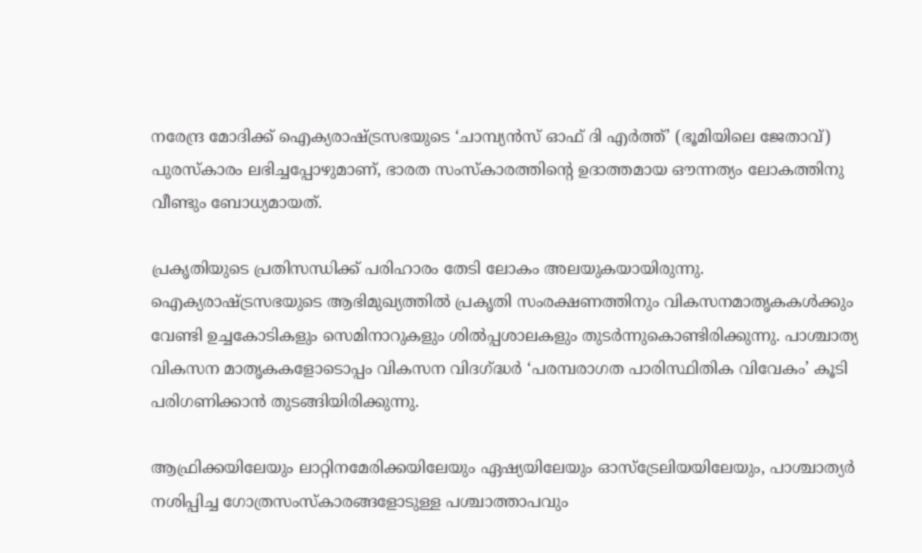നരേന്ദ്ര മോദിക്ക് ഐക്യരാഷ്‌ട്രസഭയുടെ ‘ചാമ്പ്യന്‍സ് ഓഫ് ദി എര്‍ത്ത്’ (ഭൂമിയിലെ ജേതാവ്) പുരസ്‌കാരം ലഭിച്ചപ്പോഴുമാണ്, ഭാരത സംസ്‌കാരത്തിന്റെ ഉദാത്തമായ ഔന്നത്യം ലോകത്തിനു വീണ്ടും ബോധ്യമായത്.

പ്രകൃതിയുടെ പ്രതിസന്ധിക്ക് പരിഹാരം തേടി ലോകം അലയുകയായിരുന്നു. ഐക്യരാഷ്‌ട്രസഭയുടെ ആഭിമുഖ്യത്തില്‍ പ്രകൃതി സംരക്ഷണത്തിനും വികസനമാതൃകകള്‍ക്കും വേണ്ടി ഉച്ചകോടികളും സെമിനാറുകളും ശില്‍പ്പശാലകളും തുടര്‍ന്നുകൊണ്ടിരിക്കുന്നു. പാശ്ചാത്യ വികസന മാതൃകകളോടൊപ്പം വികസന വിദഗ്‌ദ്ധര്‍ ‘പരമ്പരാഗത പാരിസ്ഥിതിക വിവേകം’ കൂടി പരിഗണിക്കാന്‍ തുടങ്ങിയിരിക്കുന്നു.

ആഫ്രിക്കയിലേയും ലാറ്റിനമേരിക്കയിലേയും ഏഷ്യയിലേയും ഓസ്‌ട്രേലിയയിലേയും, പാശ്ചാത്യര്‍ നശിപ്പിച്ച ഗോത്രസംസ്‌കാരങ്ങളോടുള്ള പശ്ചാത്താപവും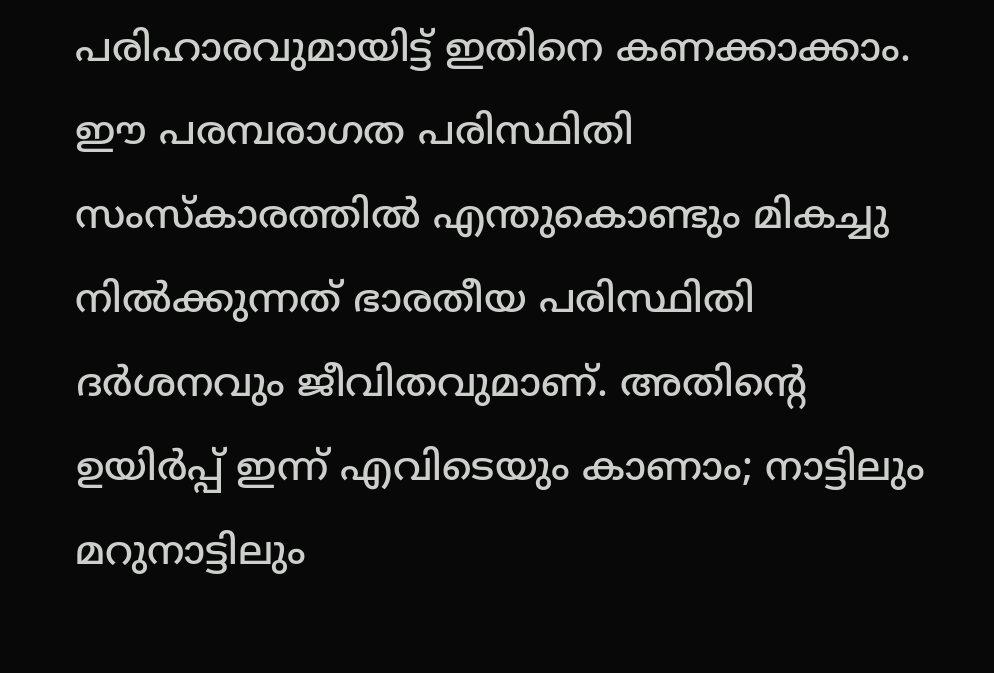പരിഹാരവുമായിട്ട് ഇതിനെ കണക്കാക്കാം. ഈ പരമ്പരാഗത പരിസ്ഥിതി സംസ്‌കാരത്തില്‍ എന്തുകൊണ്ടും മികച്ചു നില്‍ക്കുന്നത് ഭാരതീയ പരിസ്ഥിതി ദര്‍ശനവും ജീവിതവുമാണ്. അതിന്റെ ഉയിര്‍പ്പ് ഇന്ന് എവിടെയും കാണാം; നാട്ടിലും മറുനാട്ടിലും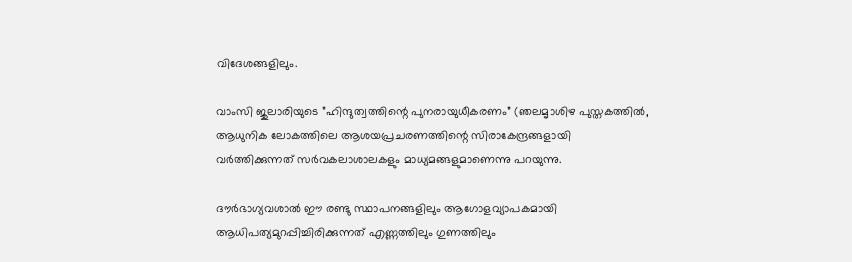വിദേശങ്ങളിലും.

വാംസി ജുലാരിയുടെ ”ഹിന്ദുത്വത്തിന്റെ പുനരായുധീകരണം” (ഞലമൃാശിഴ പുസ്തകത്തില്‍, ആധുനിക ലോകത്തിലെ ആശയപ്രചരണത്തിന്റെ സിരാകേന്ദ്രങ്ങളായി വര്‍ത്തിക്കുന്നത് സര്‍വകലാശാലകളും മാധ്യമങ്ങളുമാണെന്നു പറയുന്നു.

ദൗര്‍ഭാഗ്യവശാല്‍ ഈ രണ്ടു സ്ഥാപനങ്ങളിലും ആഗോളവ്യാപകമായി ആധിപത്യമുറപ്പിച്ചിരിക്കുന്നത് എണ്ണത്തിലും ഗുണത്തിലും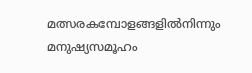മത്സരകമ്പോളങ്ങളില്‍നിന്നും മനുഷ്യസമൂഹം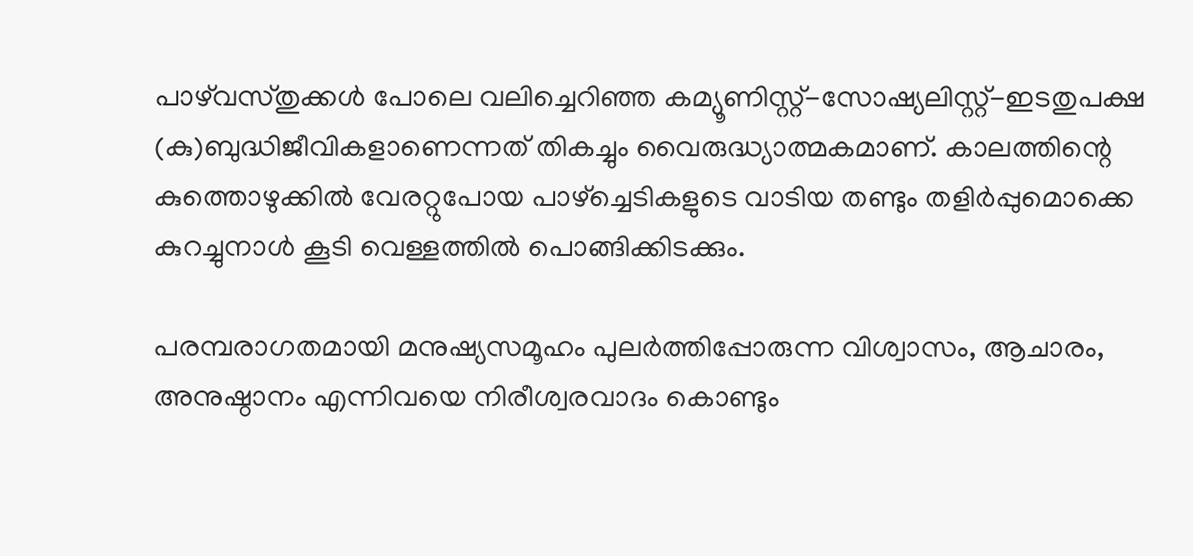പാഴ്‌വസ്തുക്കള്‍ പോലെ വലിച്ചെറിഞ്ഞ കമ്യൂണിസ്റ്റ്-സോഷ്യലിസ്റ്റ്-ഇടതുപക്ഷ (കു)ബുദ്ധിജീവികളാണെന്നത് തികച്ചും വൈരുദ്ധ്യാത്മകമാണ്. കാലത്തിന്റെ കുത്തൊഴുക്കില്‍ വേരറ്റുപോയ പാഴ്‌ച്ചെടികളുടെ വാടിയ തണ്ടും തളിര്‍പ്പുമൊക്കെ കുറച്ചുനാള്‍ കൂടി വെള്ളത്തില്‍ പൊങ്ങിക്കിടക്കും.

പരമ്പരാഗതമായി മനുഷ്യസമൂഹം പുലര്‍ത്തിപ്പോരുന്ന വിശ്വാസം, ആചാരം, അനുഷ്ഠാനം എന്നിവയെ നിരീശ്വരവാദം കൊണ്ടും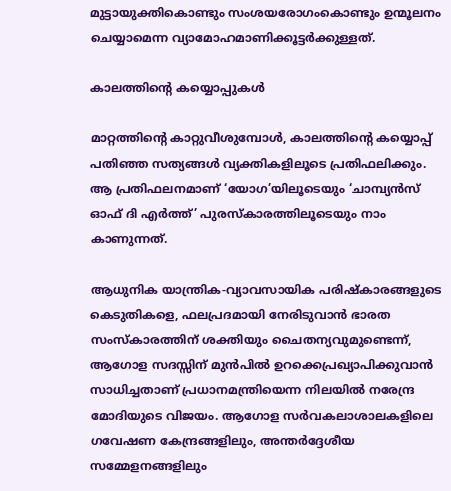മുട്ടായുക്തികൊണ്ടും സംശയരോഗംകൊണ്ടും ഉന്മൂലനം ചെയ്യാമെന്ന വ്യാമോഹമാണിക്കൂട്ടര്‍ക്കുള്ളത്.

കാലത്തിന്റെ കയ്യൊപ്പുകള്‍

മാറ്റത്തിന്റെ കാറ്റുവീശുമ്പോള്‍, കാലത്തിന്റെ കയ്യൊപ്പ് പതിഞ്ഞ സത്യങ്ങള്‍ വ്യക്തികളിലൂടെ പ്രതിഫലിക്കും. ആ പ്രതിഫലനമാണ് ‘യോഗ’യിലൂടെയും ‘ചാമ്പ്യന്‍സ് ഓഫ് ദി എര്‍ത്ത്’ പുരസ്‌കാരത്തിലൂടെയും നാം കാണുന്നത്.

ആധുനിക യാന്ത്രിക-വ്യാവസായിക പരിഷ്‌കാരങ്ങളുടെ കെടുതികളെ, ഫലപ്രദമായി നേരിടുവാന്‍ ഭാരത സംസ്‌കാരത്തിന് ശക്തിയും ചൈതന്യവുമുണ്ടെന്ന്, ആഗോള സദസ്സിന് മുന്‍പില്‍ ഉറക്കെപ്രഖ്യാപിക്കുവാന്‍ സാധിച്ചതാണ് പ്രധാനമന്ത്രിയെന്ന നിലയില്‍ നരേന്ദ്ര മോദിയുടെ വിജയം. ആഗോള സര്‍വകലാശാലകളിലെ ഗവേഷണ കേന്ദ്രങ്ങളിലും, അന്തര്‍ദ്ദേശീയ സമ്മേളനങ്ങളിലും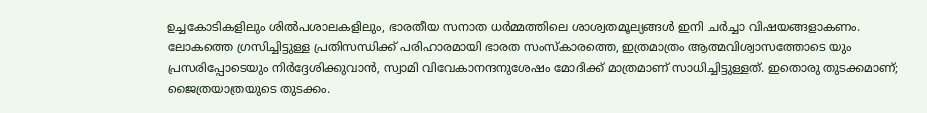ഉച്ചകോടികളിലും ശില്‍പശാലകളിലും, ഭാരതീയ സനാത ധര്‍മ്മത്തിലെ ശാശ്വതമൂല്യങ്ങള്‍ ഇനി ചര്‍ച്ചാ വിഷയങ്ങളാകണം. ലോകത്തെ ഗ്രസിച്ചിട്ടുള്ള പ്രതിസന്ധിക്ക് പരിഹാരമായി ഭാരത സംസ്‌കാരത്തെ, ഇത്രമാത്രം ആത്മവിശ്വാസത്തോടെ യും പ്രസരിപ്പോടെയും നിര്‍ദ്ദേശിക്കുവാന്‍, സ്വാമി വിവേകാനന്ദനുശേഷം മോദിക്ക് മാത്രമാണ് സാധിച്ചിട്ടുള്ളത്. ഇതൊരു തുടക്കമാണ്; ജൈത്രയാത്രയുടെ തുടക്കം.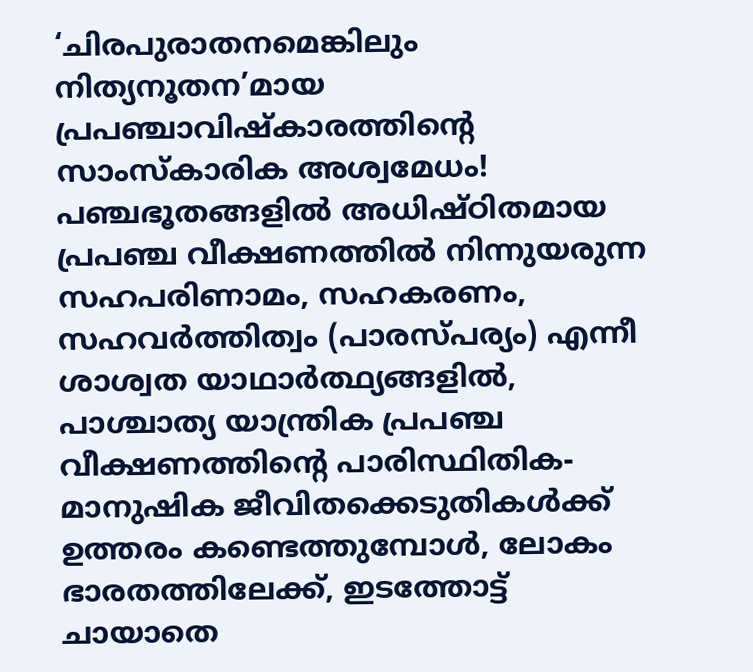‘ചിരപുരാതനമെങ്കിലും നിത്യനൂതന’മായ പ്രപഞ്ചാവിഷ്‌കാരത്തിന്റെ സാംസ്‌കാരിക അശ്വമേധം! പഞ്ചഭൂതങ്ങളില്‍ അധിഷ്ഠിതമായ പ്രപഞ്ച വീക്ഷണത്തില്‍ നിന്നുയരുന്ന സഹപരിണാമം, സഹകരണം, സഹവര്‍ത്തിത്വം (പാരസ്പര്യം) എന്നീ ശാശ്വത യാഥാര്‍ത്ഥ്യങ്ങളില്‍, പാശ്ചാത്യ യാന്ത്രിക പ്രപഞ്ച വീക്ഷണത്തിന്റെ പാരിസ്ഥിതിക-മാനുഷിക ജീവിതക്കെടുതികള്‍ക്ക് ഉത്തരം കണ്ടെത്തുമ്പോള്‍, ലോകം ഭാരതത്തിലേക്ക്, ഇടത്തോട്ട് ചായാതെ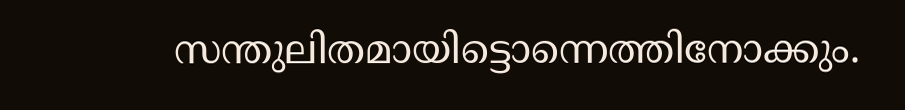സന്തുലിതമായിട്ടൊന്നെത്തിനോക്കും.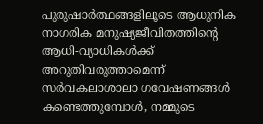പുരുഷാര്‍ത്ഥങ്ങളിലൂടെ ആധുനിക നാഗരിക മനുഷ്യജീവിതത്തിന്റെ ആധി-വ്യാധികള്‍ക്ക് അറുതിവരുത്താമെന്ന് സര്‍വകലാശാലാ ഗവേഷണങ്ങള്‍ കണ്ടെത്തുമ്പോള്‍, നമ്മുടെ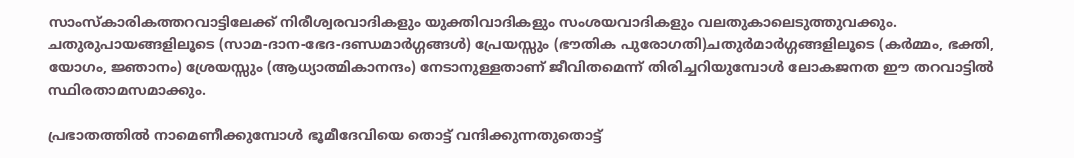സാംസ്‌കാരികത്തറവാട്ടിലേക്ക് നിരീശ്വരവാദികളും യുക്തിവാദികളും സംശയവാദികളും വലതുകാലെടുത്തുവക്കും. ചതുരുപായങ്ങളിലൂടെ (സാമ-ദാന-ഭേദ-ദണ്ഡമാര്‍ഗ്ഗങ്ങള്‍) പ്രേയസ്സും (ഭൗതിക പുരോഗതി)ചതുര്‍മാര്‍ഗ്ഗങ്ങളിലൂടെ (കര്‍മ്മം, ഭക്തി, യോഗം, ജ്ഞാനം) ശ്രേയസ്സും (ആധ്യാത്മികാനന്ദം) നേടാനുള്ളതാണ് ജീവിതമെന്ന് തിരിച്ചറിയുമ്പോള്‍ ലോകജനത ഈ തറവാട്ടില്‍ സ്ഥിരതാമസമാക്കും.

പ്രഭാതത്തില്‍ നാമെണീക്കുമ്പോള്‍ ഭൂമീദേവിയെ തൊട്ട് വന്ദിക്കുന്നതുതൊട്ട്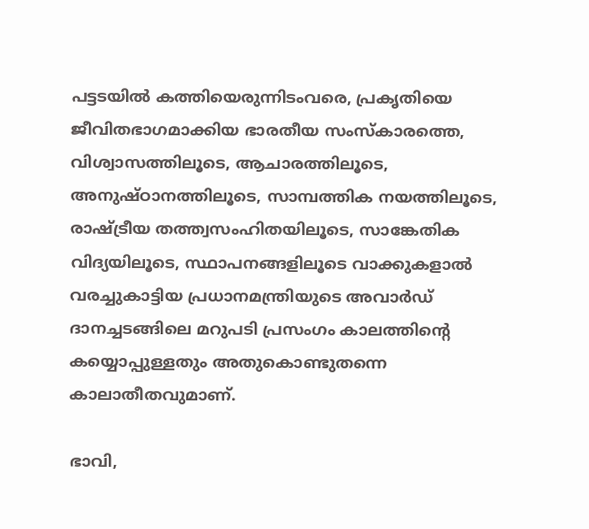പട്ടടയില്‍ കത്തിയെരുന്നിടംവരെ, പ്രകൃതിയെ ജീവിതഭാഗമാക്കിയ ഭാരതീയ സംസ്‌കാരത്തെ, വിശ്വാസത്തിലൂടെ, ആചാരത്തിലൂടെ, അനുഷ്ഠാനത്തിലൂടെ, സാമ്പത്തിക നയത്തിലൂടെ, രാഷ്‌ട്രീയ തത്ത്വസംഹിതയിലൂടെ, സാങ്കേതിക വിദ്യയിലൂടെ, സ്ഥാപനങ്ങളിലൂടെ വാക്കുകളാല്‍ വരച്ചുകാട്ടിയ പ്രധാനമന്ത്രിയുടെ അവാര്‍ഡ് ദാനച്ചടങ്ങിലെ മറുപടി പ്രസംഗം കാലത്തിന്റെ കയ്യൊപ്പുള്ളതും അതുകൊണ്ടുതന്നെ കാലാതീതവുമാണ്.

ഭാവി,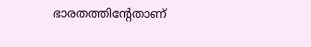ഭാരതത്തിന്റേതാണ്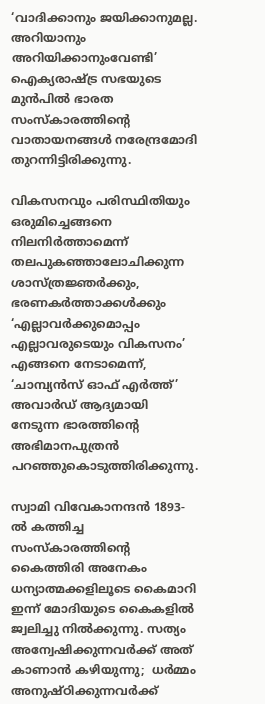‘വാദിക്കാനും ജയിക്കാനുമല്ല. അറിയാനും അറിയിക്കാനുംവേണ്ടി’ ഐക്യരാഷ്‌ട്ര സഭയുടെ മുന്‍പില്‍ ഭാരത സംസ്‌കാരത്തിന്റെ വാതായനങ്ങള്‍ നരേന്ദ്രമോദി തുറന്നിട്ടിരിക്കുന്നു.

വികസനവും പരിസ്ഥിതിയും ഒരുമിച്ചെങ്ങനെ നിലനിര്‍ത്താമെന്ന് തലപുകഞ്ഞാലോചിക്കുന്ന ശാസ്ത്രജ്ഞര്‍ക്കും, ഭരണകര്‍ത്താക്കള്‍ക്കും ‘എല്ലാവര്‍ക്കുമൊപ്പം എല്ലാവരുടെയും വികസനം’ എങ്ങനെ നേടാമെന്ന്, ‘ചാമ്പ്യന്‍സ് ഓഫ് എര്‍ത്ത്’ അവാര്‍ഡ് ആദ്യമായി നേടുന്ന ഭാരത്തിന്റെ അഭിമാനപുത്രന്‍ പറഞ്ഞുകൊടുത്തിരിക്കുന്നു.

സ്വാമി വിവേകാനന്ദന്‍ 1893-ല്‍ കത്തിച്ച സംസ്‌കാരത്തിന്റെ കൈത്തിരി അനേകം ധന്യാത്മക്കളിലൂടെ കൈമാറി ഇന്ന് മോദിയുടെ കൈകളില്‍ ജ്വലിച്ചു നില്‍ക്കുന്നു. സത്യം അന്വേഷിക്കുന്നവര്‍ക്ക് അത് കാണാന്‍ കഴിയുന്നു;  ധര്‍മ്മം അനുഷ്ഠിക്കുന്നവര്‍ക്ക്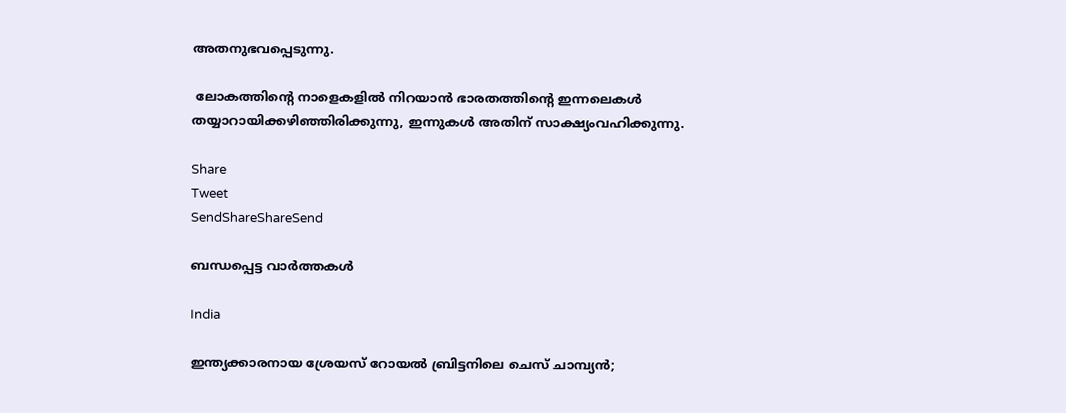അതനുഭവപ്പെടുന്നു.

 ലോകത്തിന്റെ നാളെകളില്‍ നിറയാന്‍ ഭാരതത്തിന്റെ ഇന്നലെകള്‍ തയ്യാറായിക്കഴിഞ്ഞിരിക്കുന്നു, ഇന്നുകള്‍ അതിന് സാക്ഷ്യംവഹിക്കുന്നു.

Share
Tweet
SendShareShareSend

ബന്ധപ്പെട്ട വാര്‍ത്തകള്‍

India

ഇന്ത്യക്കാരനായ ശ്രേയസ് റോയല്‍ ബ്രിട്ടനിലെ ചെസ് ചാമ്പ്യന്‍;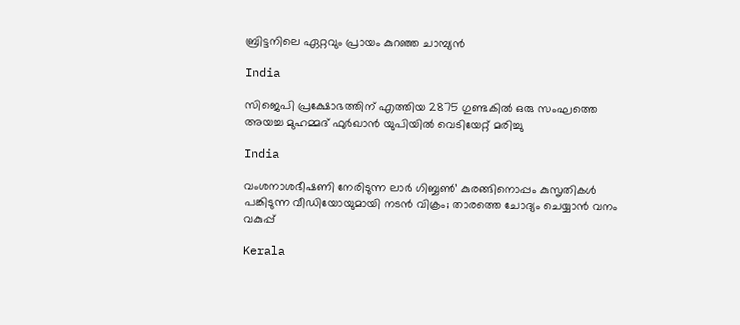ബ്രിട്ടനിലെ ഏറ്റവും പ്രായം കുറഞ്ഞ ചാമ്പ്യന്‍

India

സിജെപി പ്രക്ഷോഭത്തിന് എത്തിയ 2875 ഗുണ്ടകില്‍ ഒരു സംഘത്തെ അയച്ച മുഹമ്മദ് ഫുര്‍ഖാന്‍ യുപിയില്‍ വെടിയേറ്റ് മരിച്ചു

India

വംശനാശഭീഷണി നേരിടുന്ന ലാര്‍ ഗിബ്ബണ്‍’ കുരങ്ങിനൊപ്പം കുസൃതികള്‍ പങ്കിടുന്ന വീഡിയോയുമായി നടന്‍ വിക്രം; താരത്തെ ചോദ്യം ചെയ്യാന്‍ വനം വകുപ്പ്

Kerala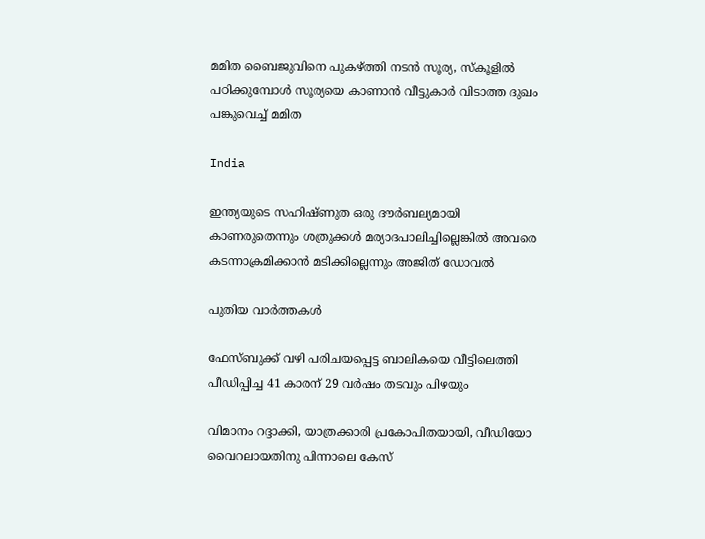മമിത ബൈജുവിനെ പുകഴ്‌ത്തി നടന്‍ സൂര്യ, സ്കൂളില്‍ പഠിക്കുമ്പോള്‍ സൂര്യയെ കാണാന്‍ വീട്ടുകാര്‍ വിടാത്ത ദുഖം പങ്കുവെച്ച് മമിത

India

ഇന്ത്യയുടെ സഹിഷ്ണുത ഒരു ദൗര്‍ബല്യമായി കാണരുതെന്നും ശത്രുക്കള്‍ മര്യാദപാലിച്ചില്ലെങ്കില്‍ അവരെ കടന്നാക്രമിക്കാന്‍ മടിക്കില്ലെന്നും അജിത് ഡോവല്‍

പുതിയ വാര്‍ത്തകള്‍

ഫേസ്ബുക്ക് വഴി പരിചയപ്പെട്ട ബാലികയെ വീട്ടിലെത്തി പീഡിപ്പിച്ച 41 കാരന് 29 വര്‍ഷം തടവും പിഴയും

വിമാനം റദ്ദാക്കി, യാത്രക്കാരി പ്രകോപിതയായി, വീഡിയോ വൈറലായതിനു പിന്നാലെ കേസ്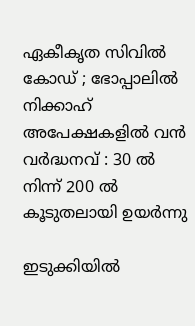ഏകീകൃത സിവിൽ കോഡ് ; ഭോപ്പാലിൽ നിക്കാഹ് അപേക്ഷകളിൽ വൻ വർദ്ധനവ് : 30 ൽ നിന്ന് 200 ൽ കൂടുതലായി ഉയർന്നു

ഇടുക്കിയില്‍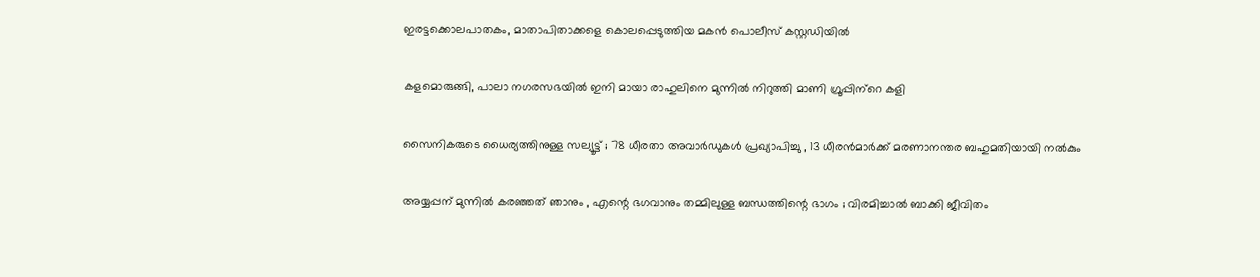ഇരട്ടക്കൊലപാതകം, മാതാപിതാക്കളെ കൊലപ്പെടുത്തിയ മകന്‍ പൊലീസ് കസ്റ്റഡിയില്‍

കളമൊരുങ്ങി, പാലാ നഗരസഭയില്‍ ഇനി മായാ രാഹുലിനെ മുന്നില്‍ നിറുത്തി മാണി ഗ്രൂപ്പിന്‌റെ കളി

സൈനികരുടെ ധൈര്യത്തിനുള്ള സല്യൂട്ട് ; 78 ധീരതാ അവാർഡുകൾ പ്രഖ്യാപിച്ചു , 13 ധീരൻമാർക്ക് മരണാനന്തര ബഹുമതിയായി നൽകും

അയ്യപ്പന് മുന്നിൽ കരഞ്ഞത് ഞാനും , എന്റെ ഭഗവാനും തമ്മിലുള്ള ബന്ധത്തിന്റെ ഭാഗം ; വിരമിച്ചാൽ ബാക്കി ജീവിതം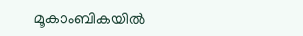മൂകാംബികയിൽ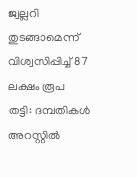ജ്വല്ലറി തുടങ്ങാമെന്ന് വിശ്വസിപ്പിച്ച് 87 ലക്ഷം രൂപ തട്ടി: ദമ്പതികള്‍ അറസ്റ്റില്‍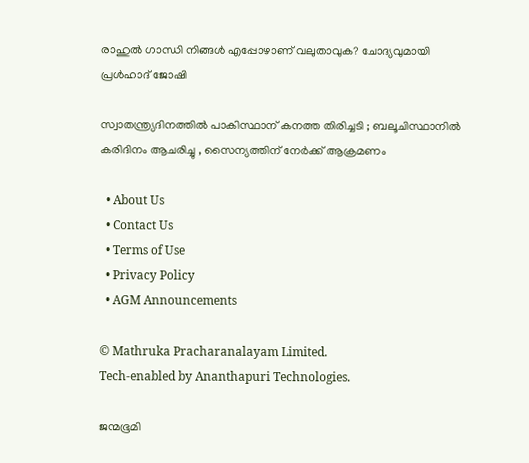രാഹുല്‍ ഗാന്ധി നിങ്ങള്‍ എപ്പോഴാണ് വലുതാവുക? ചോദ്യവുമായി പ്രള്‍ഹാദ് ജോഷി

സ്വാതന്ത്ര്യദിനത്തിൽ പാകിസ്ഥാന് കനത്ത തിരിച്ചടി ; ബലൂചിസ്ഥാനിൽ കരിദിനം ആചരിച്ചു , സൈന്യത്തിന് നേർക്ക് ആക്രമണം

  • About Us
  • Contact Us
  • Terms of Use
  • Privacy Policy
  • AGM Announcements

© Mathruka Pracharanalayam Limited.
Tech-enabled by Ananthapuri Technologies.

ജന്മഭൂമി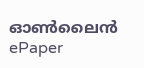ഓണ്‍ലൈന്‍
ePaper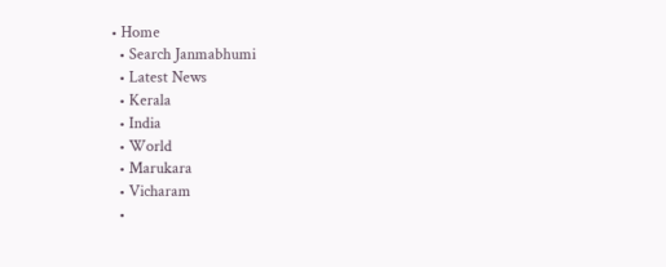• Home
  • Search Janmabhumi
  • Latest News
  • Kerala
  • India
  • World
  • Marukara
  • Vicharam
  •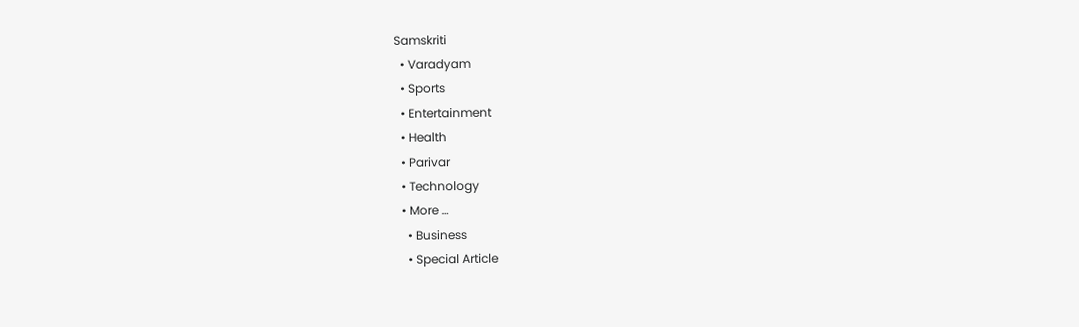Samskriti
  • Varadyam
  • Sports
  • Entertainment
  • Health
  • Parivar
  • Technology
  • More …
    • Business
    • Special Article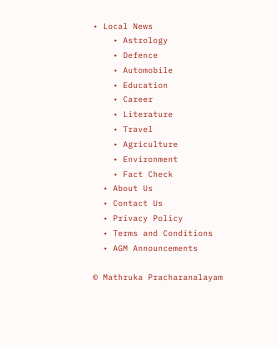• Local News
    • Astrology
    • Defence
    • Automobile
    • Education
    • Career
    • Literature
    • Travel
    • Agriculture
    • Environment
    • Fact Check
  • About Us
  • Contact Us
  • Privacy Policy
  • Terms and Conditions
  • AGM Announcements

© Mathruka Pracharanalayam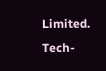Limited.
Tech-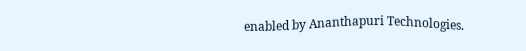enabled by Ananthapuri Technologies.